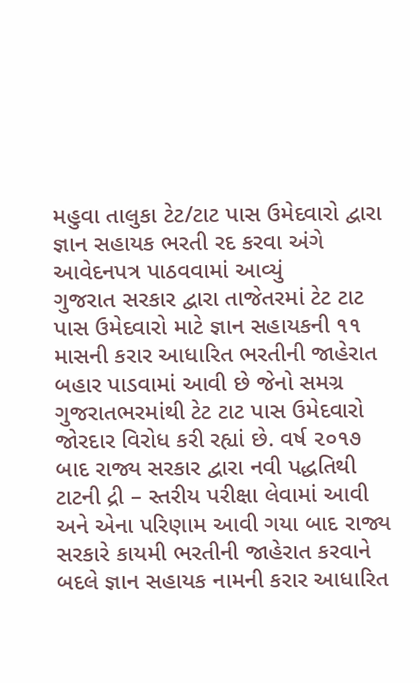મહુવા તાલુકા ટેટ/ટાટ પાસ ઉમેદવારો દ્વારા જ્ઞાન સહાયક ભરતી રદ કરવા અંગે આવેદનપત્ર પાઠવવામાં આવ્યું
ગુજરાત સરકાર દ્વારા તાજેતરમાં ટેટ ટાટ પાસ ઉમેદવારો માટે જ્ઞાન સહાયકની ૧૧ માસની કરાર આધારિત ભરતીની જાહેરાત બહાર પાડવામાં આવી છે જેનો સમગ્ર ગુજરાતભરમાંથી ટેટ ટાટ પાસ ઉમેદવારો જોરદાર વિરોધ કરી રહ્યાં છે. વર્ષ ૨૦૧૭ બાદ રાજ્ય સરકાર દ્વારા નવી પદ્ધતિથી ટાટની દ્રી – સ્તરીય પરીક્ષા લેવામાં આવી અને એના પરિણામ આવી ગયા બાદ રાજ્ય સરકારે કાયમી ભરતીની જાહેરાત કરવાને બદલે જ્ઞાન સહાયક નામની કરાર આધારિત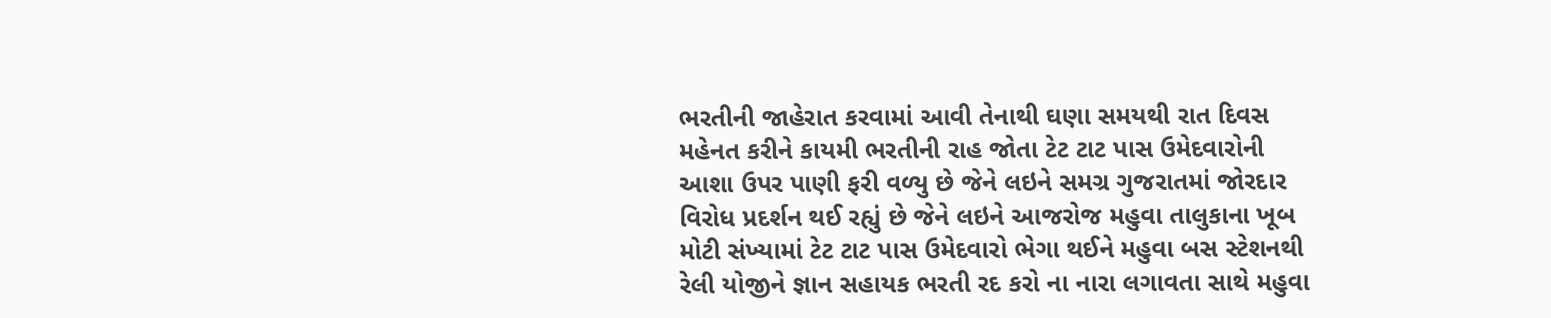ભરતીની જાહેરાત કરવામાં આવી તેનાથી ઘણા સમયથી રાત દિવસ મહેનત કરીને કાયમી ભરતીની રાહ જોતા ટેટ ટાટ પાસ ઉમેદવારોની આશા ઉપર પાણી ફરી વળ્યુ છે જેને લઇને સમગ્ર ગુજરાતમાં જોરદાર વિરોધ પ્રદર્શન થઈ રહ્યું છે જેને લઇને આજરોજ મહુવા તાલુકાના ખૂબ મોટી સંખ્યામાં ટેટ ટાટ પાસ ઉમેદવારો ભેગા થઈને મહુવા બસ સ્ટેશનથી રેલી યોજીને જ્ઞાન સહાયક ભરતી રદ કરો ના નારા લગાવતા સાથે મહુવા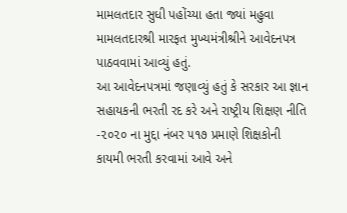મામલતદાર સુધી પહોંચ્યા હતા જ્યાં મહુવા મામલતદારશ્રી મારફત મુખ્યમંત્રીશ્રીને આવેદનપત્ર પાઠવવામાં આવ્યું હતું.
આ આવેદનપત્રમાં જણાવ્યું હતું કે સરકાર આ જ્ઞાન સહાયકની ભરતી રદ કરે અને રાષ્ટ્રીય શિક્ષણ નીતિ -૨૦૨૦ ના મુદ્દા નંબર ૫૧૭ પ્રમાણે શિક્ષકોની કાયમી ભરતી કરવામાં આવે અને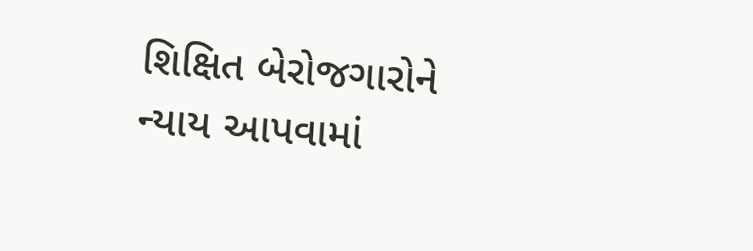શિક્ષિત બેરોજગારોને ન્યાય આપવામાં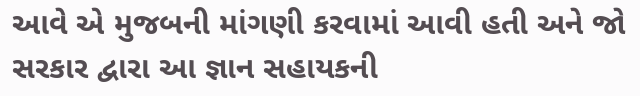આવે એ મુજબની માંગણી કરવામાં આવી હતી અને જો સરકાર દ્વારા આ જ્ઞાન સહાયકની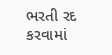ભરતી રદ કરવામાં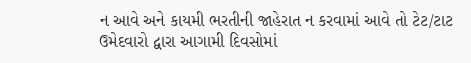ન આવે અને કાયમી ભરતીની જાહેરાત ન કરવામાં આવે તો ટેટ/ટાટ ઉમેદવારો દ્વારા આગામી દિવસોમાં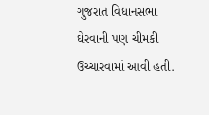ગુજરાત વિધાનસભા ઘેરવાની પણ ચીમકી ઉચ્ચારવામાં આવી હતી.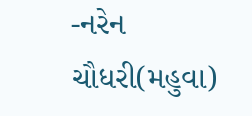-નરેન ચૌધરી(મહુવા)